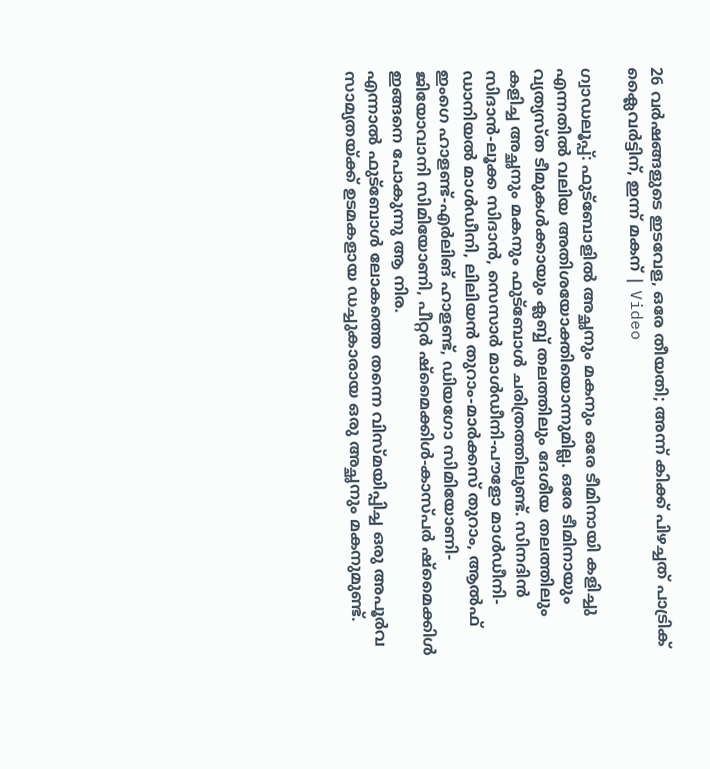26 വർഷങ്ങളുടെ ഇടവേള, ഒരേ തീയതി; അന്ന് കിക്ക് പിഴച്ചത് പാട്രിക് ക്ലൈവർട്ടിന്, ഇന്ന് മകന് | Video

ഗ്വാഡലൂപ്പ്: ഫുട്ബോളിൽ അച്ഛനും മകനും ഒരേ ടീമിനായി കളിച്ചു എന്നതിൽ വലിയ അതിശയോക്തിയൊന്നുമില്ല. ഒരേ ടീമിനായും വ്യത്യസ്ത ടീമുകൾക്കായും ക്ലബ്ബ് തലത്തിലും ദേശീയ തലത്തിലും കളിച്ച അച്ഛനും മകനും ഫുട്ബോൾ ചരിത്രത്തിലുണ്ട്. സിനദിൻ സിദാൻ-ലൂക്ക സിദാൻ, സെസാർ മാൾഡീനി-പൗളോ മാൾഡീനി-ഡാനിയൽ മാൾഡീനി, ലിലിയൻ തുറാം-മാർക്കസ് തുറാം, ആൽഫ് ഇംഗെ ഹാളണ്ട്-എർലിങ് ഹാളണ്ട്, ഡിയഗോ സിമിയോണി-ജിയോവാനി സിമിയോണി, പീറ്റർ ഷ്മൈക്കിൾ-കാസ്പർ ഷ്മൈക്കിൾ ഇങ്ങനെ പോകുന്നു ആ നിര.
എന്നാൽ ഫുട്ബോൾ ലോകത്തെ തന്നെ വിസ്മയിപ്പിച്ച ഒരു അപൂർവ സാമ്യതയ്ക്ക് ഉടമകളായ ഡച്ചുകാരായ ഒരു അച്ഛനും മകനുമുണ്ട്.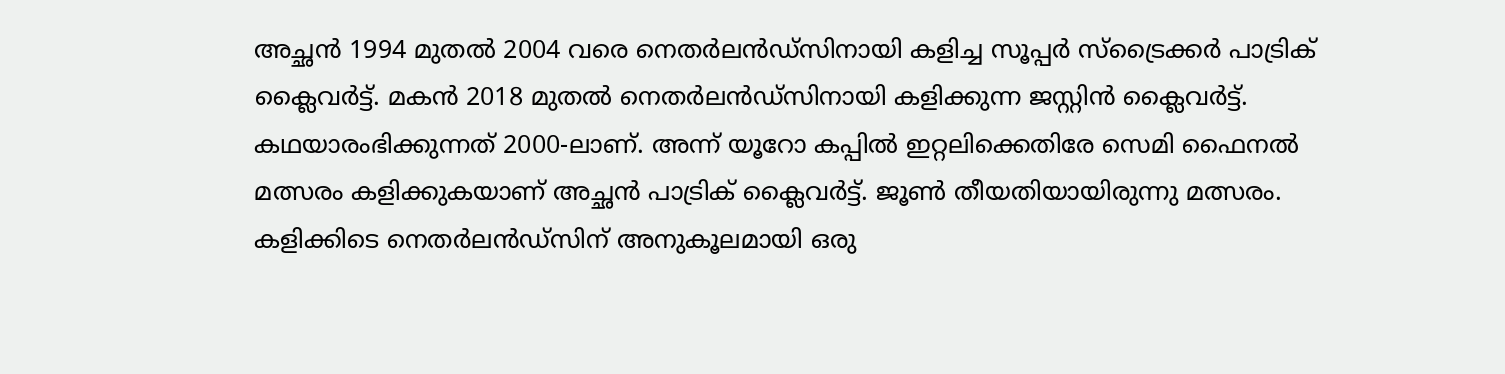അച്ഛൻ 1994 മുതൽ 2004 വരെ നെതർലൻഡ്സിനായി കളിച്ച സൂപ്പർ സ്ട്രൈക്കർ പാട്രിക് ക്ലൈവർട്ട്. മകൻ 2018 മുതൽ നെതർലൻഡ്സിനായി കളിക്കുന്ന ജസ്റ്റിൻ ക്ലൈവർട്ട്.
കഥയാരംഭിക്കുന്നത് 2000-ലാണ്. അന്ന് യൂറോ കപ്പിൽ ഇറ്റലിക്കെതിരേ സെമി ഫൈനൽ മത്സരം കളിക്കുകയാണ് അച്ഛൻ പാട്രിക് ക്ലൈവർട്ട്. ജൂൺ തീയതിയായിരുന്നു മത്സരം. കളിക്കിടെ നെതർലൻഡ്സിന് അനുകൂലമായി ഒരു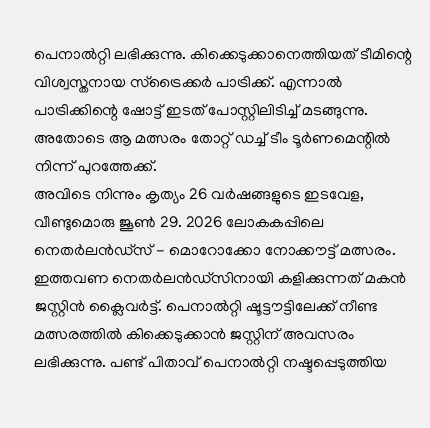പെനാൽറ്റി ലഭിക്കുന്നു. കിക്കെടുക്കാനെത്തിയത് ടീമിന്റെ വിശ്വസ്തനായ സ്ട്രൈക്കർ പാട്രിക്ക്. എന്നാൽ പാട്രിക്കിന്റെ ഷോട്ട് ഇടത് പോസ്റ്റിലിടിച്ച് മടങ്ങുന്നു. അതോടെ ആ മത്സരം തോറ്റ് ഡച്ച് ടീം ടൂർണമെന്റിൽ നിന്ന് പുറത്തേക്ക്.
അവിടെ നിന്നും കൃത്യം 26 വർഷങ്ങളുടെ ഇടവേള, വീണ്ടുമൊരു ജൂൺ 29. 2026 ലോകകപ്പിലെ നെതർലൻഡ്സ് - മൊറോക്കോ നോക്കൗട്ട് മത്സരം. ഇത്തവണ നെതർലൻഡ്സിനായി കളിക്കുന്നത് മകൻ ജസ്റ്റിൻ ക്ലൈവർട്ട്. പെനാൽറ്റി ഷൂട്ടൗട്ടിലേക്ക് നീണ്ട മത്സരത്തിൽ കിക്കെടുക്കാൻ ജസ്റ്റിന് അവസരം ലഭിക്കുന്നു. പണ്ട് പിതാവ് പെനാൽറ്റി നഷ്ടപ്പെടുത്തിയ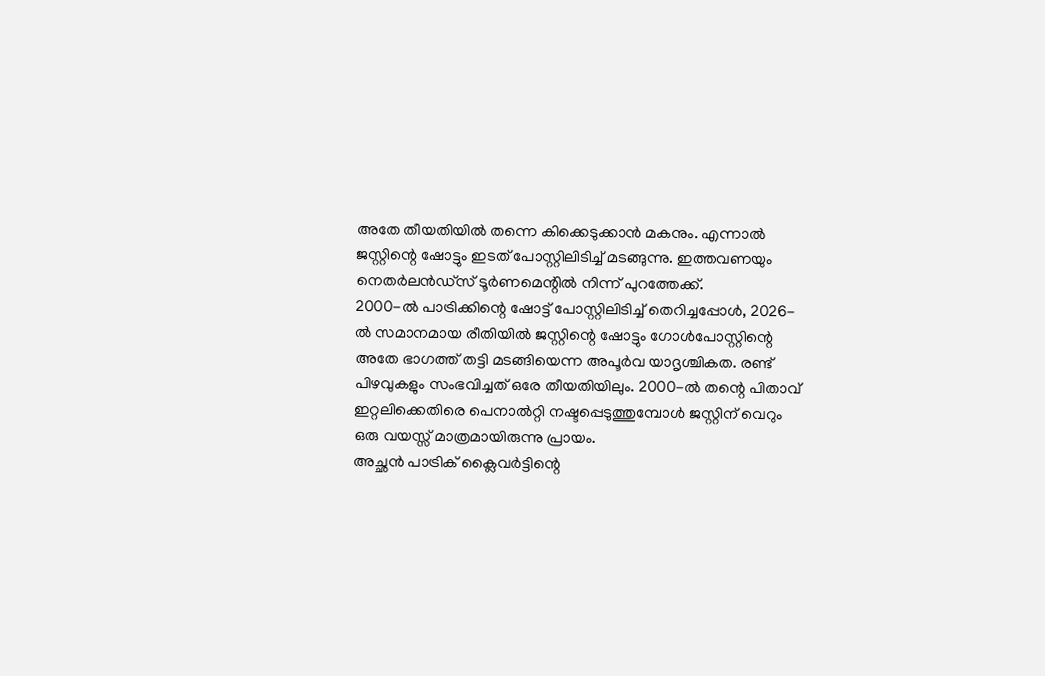അതേ തീയതിയിൽ തന്നെ കിക്കെടുക്കാൻ മകനും. എന്നാൽ ജസ്റ്റിന്റെ ഷോട്ടും ഇടത് പോസ്റ്റിലിടിച്ച് മടങ്ങുന്നു. ഇത്തവണയും നെതർലൻഡ്സ് ടൂർണമെന്റിൽ നിന്ന് പുറത്തേക്ക്.
2000-ൽ പാട്രിക്കിന്റെ ഷോട്ട് പോസ്റ്റിലിടിച്ച് തെറിച്ചപ്പോൾ, 2026-ൽ സമാനമായ രീതിയിൽ ജസ്റ്റിന്റെ ഷോട്ടും ഗോൾപോസ്റ്റിന്റെ അതേ ഭാഗത്ത് തട്ടി മടങ്ങിയെന്ന അപൂർവ യാദൃശ്ചികത. രണ്ട് പിഴവുകളും സംഭവിച്ചത് ഒരേ തീയതിയിലും. 2000-ൽ തന്റെ പിതാവ് ഇറ്റലിക്കെതിരെ പെനാൽറ്റി നഷ്ടപ്പെടുത്തുമ്പോൾ ജസ്റ്റിന് വെറും ഒരു വയസ്സ് മാത്രമായിരുന്നു പ്രായം.
അച്ഛൻ പാട്രിക് ക്ലൈവർട്ടിന്റെ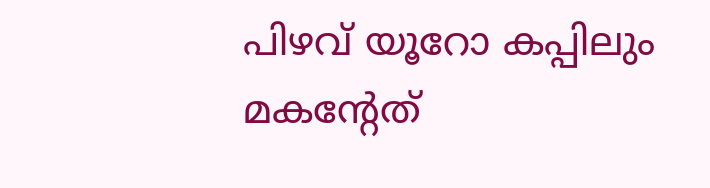പിഴവ് യൂറോ കപ്പിലും മകന്റേത്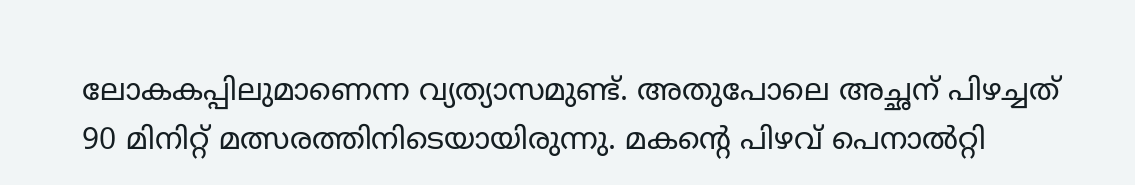ലോകകപ്പിലുമാണെന്ന വ്യത്യാസമുണ്ട്. അതുപോലെ അച്ഛന് പിഴച്ചത് 90 മിനിറ്റ് മത്സരത്തിനിടെയായിരുന്നു. മകന്റെ പിഴവ് പെനാൽറ്റി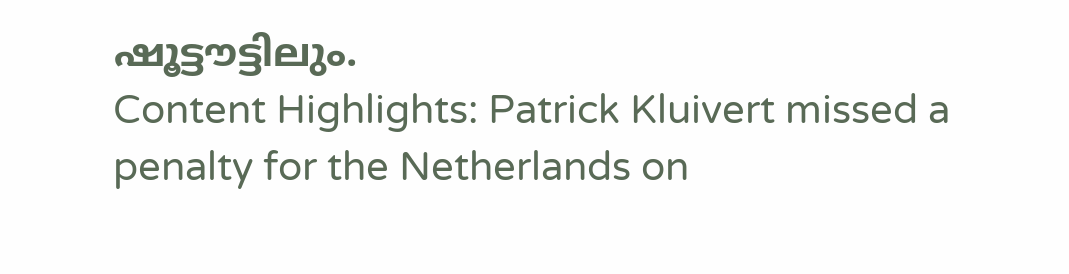ഷൂട്ടൗട്ടിലും.
Content Highlights: Patrick Kluivert missed a penalty for the Netherlands on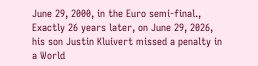June 29, 2000, in the Euro semi-final., Exactly 26 years later, on June 29, 2026, his son Justin Kluivert missed a penalty in a World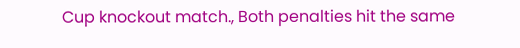Cup knockout match., Both penalties hit the same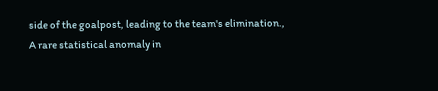side of the goalpost, leading to the team's elimination., A rare statistical anomaly in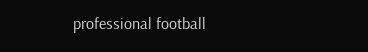professional football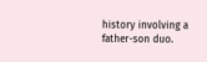history involving a father-son duo.